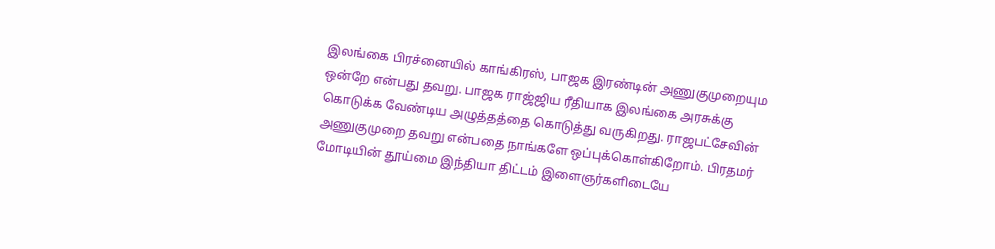இலங்கை பிரச்னையில் காங்கிரஸ், பாஜக இரண்டின் அணுகுமுறையும ஒன்றே என்பது தவறு. பாஜக ராஜ்ஜிய ரீதியாக இலங்கை அரசுக்கு கொடுக்க வேண்டிய அழுத்தத்தை கொடுத்து வருகிறது. ராஜபட்சேவின் அணுகுமுறை தவறு என்பதை நாங்களே ஒப்புக்கொள்கிறோம். பிரதமர் மோடியின் தூய்மை இந்தியா திட்டம் இளைஞர்களிடையே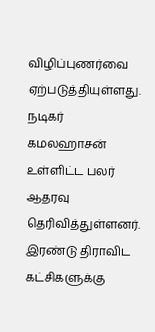விழிப்புணர்வை ஏற்படுத்தியுள்ளது. நடிகர் கமலஹாசன் உள்ளிட்ட பலர் ஆதரவு தெரிவித்துள்ளனர். இரண்டு திராவிட கட்சிகளுக்கு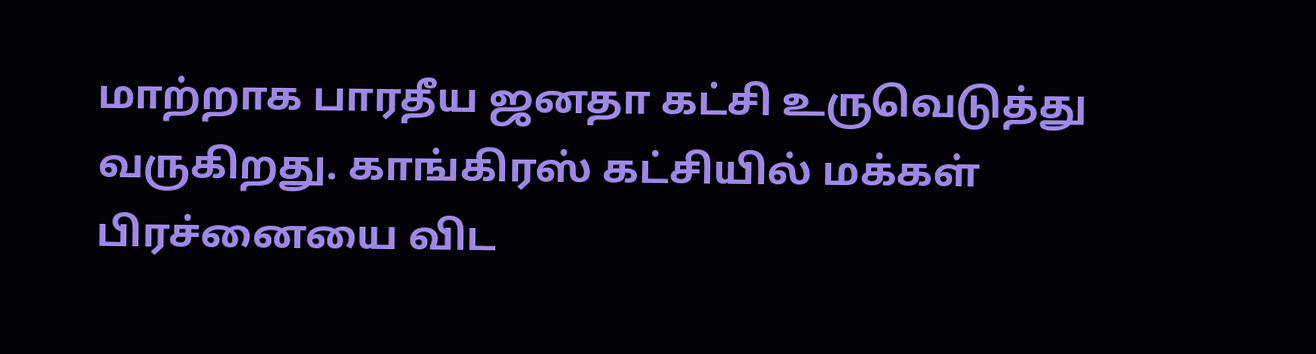மாற்றாக பாரதீய ஜனதா கட்சி உருவெடுத்து வருகிறது. காங்கிரஸ் கட்சியில் மக்கள் பிரச்னையை விட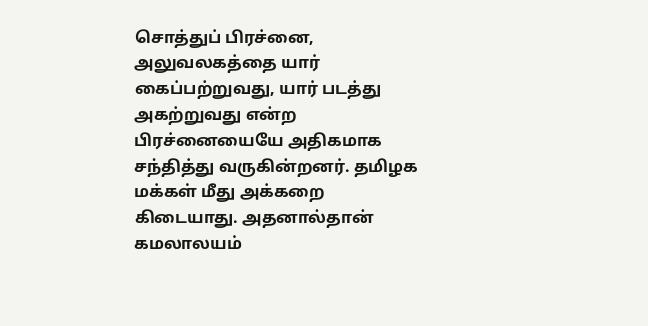சொத்துப் பிரச்னை, அலுவலகத்தை யார் கைப்பற்றுவது, யார் படத்து அகற்றுவது என்ற பிரச்னையையே அதிகமாக சந்தித்து வருகின்றனர். தமிழக மக்கள் மீது அக்கறை கிடையாது. அதனால்தான் கமலாலயம்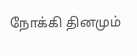நோக்கி தினமும்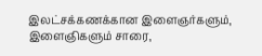இலட்சக்கணக்கான இளைஞர்களும், இளைஞிகளும் சாரை,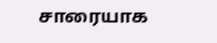சாரையாக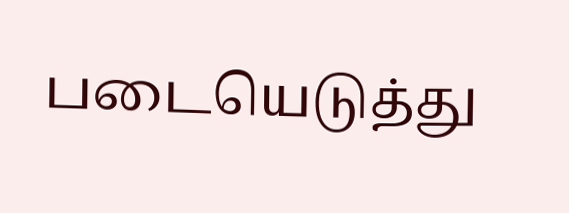படையெடுத்து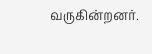வருகின்றனர்.